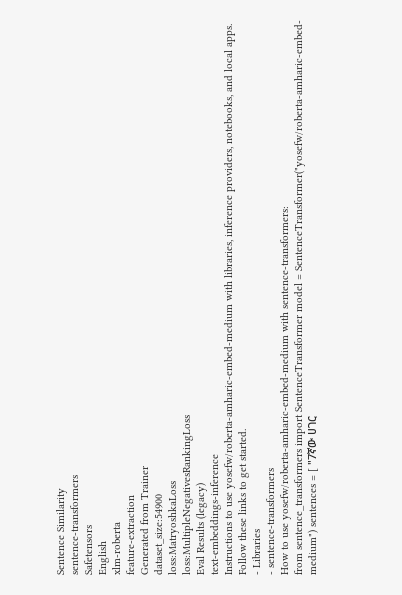Sentence Similarity
sentence-transformers
Safetensors
English
xlm-roberta
feature-extraction
Generated from Trainer
dataset_size:54900
loss:MatryoshkaLoss
loss:MultipleNegativesRankingLoss
Eval Results (legacy)
text-embeddings-inference
Instructions to use yosefw/roberta-amharic-embed-medium with libraries, inference providers, notebooks, and local apps. Follow these links to get started.
- Libraries
- sentence-transformers
How to use yosefw/roberta-amharic-embed-medium with sentence-transformers:
from sentence_transformers import SentenceTransformer model = SentenceTransformer("yosefw/roberta-amharic-embed-medium") sentences = [ "7ኛው ሀገር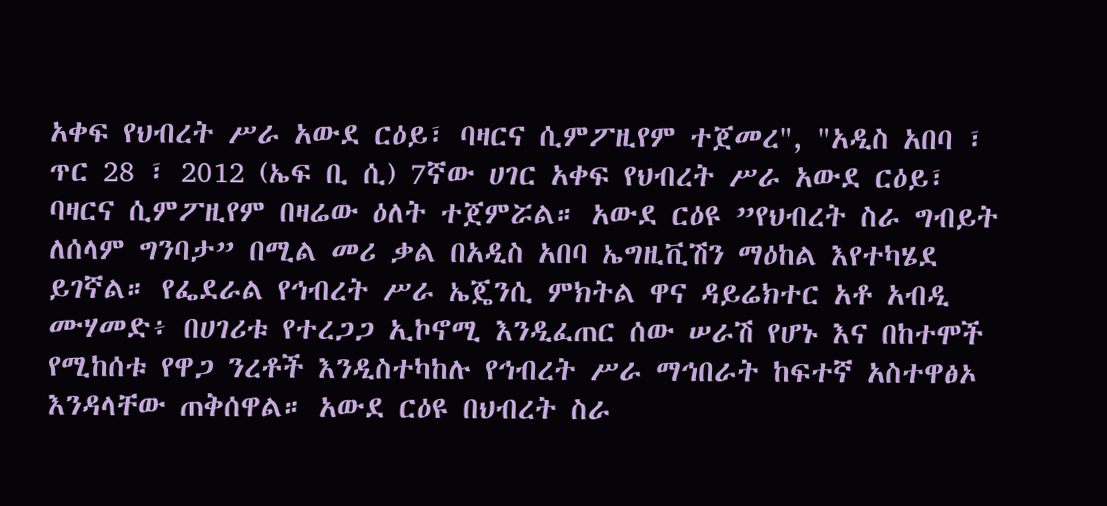አቀፍ የህብረት ሥራ አውደ ርዕይ፣ ባዛርና ሲምፖዚየም ተጀመረ", "አዲስ አበባ ፣ ጥር 28 ፣ 2012 (ኤፍ ቢ ሲ) 7ኛው ሀገር አቀፍ የህብረት ሥራ አውደ ርዕይ፣ ባዛርና ሲምፖዚየም በዛሬው ዕለት ተጀምሯል። አውደ ርዕዩ ”የህብረት ስራ ግብይት ለሰላም ግንባታ” በሚል መሪ ቃል በአዲስ አበባ ኤግዚቪሽን ማዕከል እየተካሄደ ይገኛል። የፌደራል የኅብረት ሥራ ኤጄንሲ ምክትል ዋና ዳይሬክተር አቶ አብዲ ሙሃመድ፥ በሀገሪቱ የተረጋጋ ኢኮኖሚ እንዲፈጠር ሰው ሠራሽ የሆኑ እና በከተሞች የሚከሰቱ የዋጋ ንረቶች እንዲስተካከሉ የኅብረት ሥራ ማኅበራት ከፍተኛ አስተዋፅኦ እንዳላቸው ጠቅሰዋል። አውደ ርዕዩ በህብረት ስራ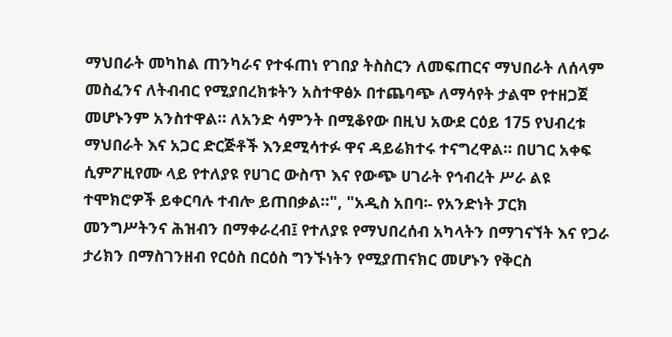ማህበራት መካከል ጠንካራና የተፋጠነ የገበያ ትስስርን ለመፍጠርና ማህበራት ለሰላም መስፈንና ለትብብር የሚያበረክቱትን አስተዋፅኦ በተጨባጭ ለማሳየት ታልሞ የተዘጋጀ መሆኑንም አንስተዋል። ለአንድ ሳምንት በሚቆየው በዚህ አውደ ርዕይ 175 የህብረቱ ማህበራት እና አጋር ድርጅቶች እንደሚሳተፉ ዋና ዳይሬክተሩ ተናግረዋል። በሀገር አቀፍ ሲምፖዚየሙ ላይ የተለያዩ የሀገር ውስጥ እና የውጭ ሀገራት የኅብረት ሥራ ልዩ ተሞክሮዎች ይቀርባሉ ተብሎ ይጠበቃል።", "አዲስ አበባ፡- የአንድነት ፓርክ መንግሥትንና ሕዝብን በማቀራረብ፤ የተለያዩ የማህበረሰብ አካላትን በማገናኘት እና የጋራ ታሪክን በማስገንዘብ የርዕስ በርዕስ ግንኙነትን የሚያጠናክር መሆኑን የቅርስ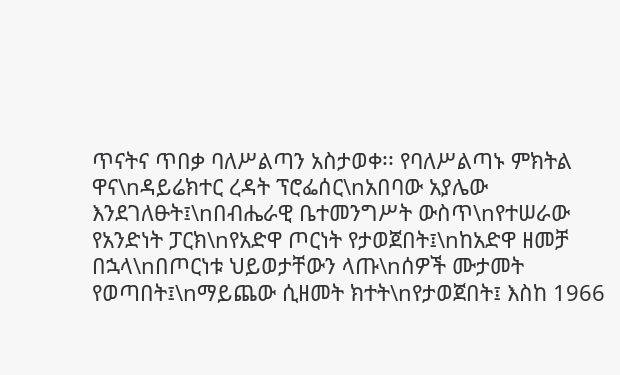ጥናትና ጥበቃ ባለሥልጣን አስታወቀ፡፡ የባለሥልጣኑ ምክትል ዋና\nዳይሬክተር ረዳት ፕሮፌሰር\nአበባው አያሌው እንደገለፁት፤\nበብሔራዊ ቤተመንግሥት ውስጥ\nየተሠራው የአንድነት ፓርክ\nየአድዋ ጦርነት የታወጀበት፤\nከአድዋ ዘመቻ በኋላ\nበጦርነቱ ህይወታቸውን ላጡ\nሰዎች ሙታመት የወጣበት፤\nማይጨው ሲዘመት ክተት\nየታወጀበት፤ እስከ 1966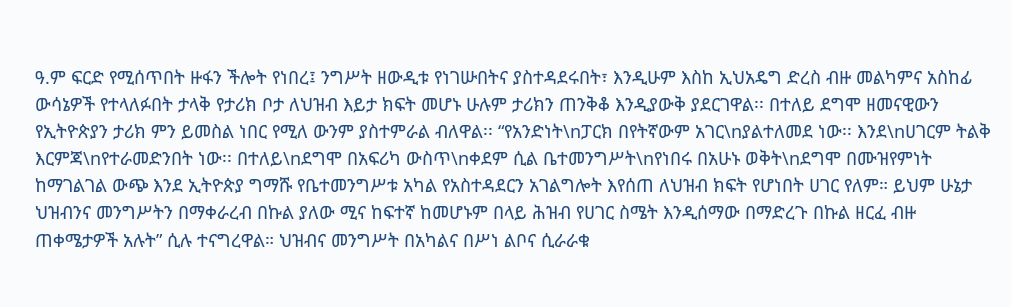ዓ.ም ፍርድ የሚሰጥበት ዙፋን ችሎት የነበረ፤ ንግሥት ዘውዲቱ የነገሡበትና ያስተዳደሩበት፣ እንዲሁም እስከ ኢህአዴግ ድረስ ብዙ መልካምና አስከፊ ውሳኔዎች የተላለፉበት ታላቅ የታሪክ ቦታ ለህዝብ እይታ ክፍት መሆኑ ሁሉም ታሪክን ጠንቅቆ እንዲያውቅ ያደርገዋል፡፡ በተለይ ደግሞ ዘመናዊውን የኢትዮጵያን ታሪክ ምን ይመስል ነበር የሚለ ውንም ያስተምራል ብለዋል፡፡ “የአንድነት\nፓርክ በየትኛውም አገር\nያልተለመደ ነው፡፡ እንደ\nሀገርም ትልቅ እርምጃ\nየተራመድንበት ነው፡፡ በተለይ\nደግሞ በአፍሪካ ውስጥ\nቀደም ሲል ቤተመንግሥት\nየነበሩ በአሁኑ ወቅት\nደግሞ በሙዝየምነት ከማገልገል ውጭ እንደ ኢትዮጵያ ግማሹ የቤተመንግሥቱ አካል የአስተዳደርን አገልግሎት እየሰጠ ለህዝብ ክፍት የሆነበት ሀገር የለም። ይህም ሁኔታ ህዝብንና መንግሥትን በማቀራረብ በኩል ያለው ሚና ከፍተኛ ከመሆኑም በላይ ሕዝብ የሀገር ስሜት እንዲሰማው በማድረጉ በኩል ዘርፈ ብዙ ጠቀሜታዎች አሉት” ሲሉ ተናግረዋል። ህዝብና መንግሥት በአካልና በሥነ ልቦና ሲራራቁ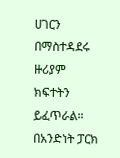ሀገርን በማስተዳደሩ ዙሪያም ክፍተትን ይፈጥራል። በአንድነት ፓርክ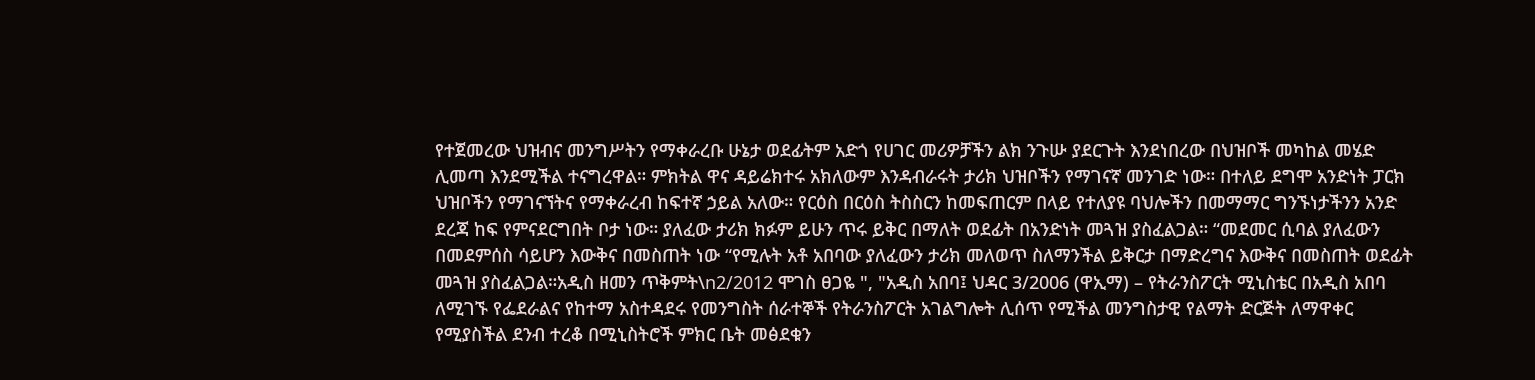የተጀመረው ህዝብና መንግሥትን የማቀራረቡ ሁኔታ ወደፊትም አድጎ የሀገር መሪዎቻችን ልክ ንጉሡ ያደርጉት እንደነበረው በህዝቦች መካከል መሄድ ሊመጣ እንደሚችል ተናግረዋል። ምክትል ዋና ዳይሬክተሩ አክለውም እንዳብራሩት ታሪክ ህዝቦችን የማገናኛ መንገድ ነው። በተለይ ደግሞ አንድነት ፓርክ ህዝቦችን የማገናኘትና የማቀራረብ ከፍተኛ ኃይል አለው። የርዕስ በርዕስ ትስስርን ከመፍጠርም በላይ የተለያዩ ባህሎችን በመማማር ግንኙነታችንን አንድ ደረጃ ከፍ የምናደርግበት ቦታ ነው። ያለፈው ታሪክ ክፉም ይሁን ጥሩ ይቅር በማለት ወደፊት በአንድነት መጓዝ ያስፈልጋል። “መደመር ሲባል ያለፈውን በመደምሰስ ሳይሆን እውቅና በመስጠት ነው “የሚሉት አቶ አበባው ያለፈውን ታሪክ መለወጥ ስለማንችል ይቅርታ በማድረግና እውቅና በመስጠት ወደፊት መጓዝ ያስፈልጋል።አዲስ ዘመን ጥቅምት\n2/2012 ሞገስ ፀጋዬ ", "አዲስ አበባ፤ ህዳር 3/2006 (ዋኢማ) – የትራንስፖርት ሚኒስቴር በአዲስ አበባ ለሚገኙ የፌደራልና የከተማ አስተዳደሩ የመንግስት ሰራተኞች የትራንስፖርት አገልግሎት ሊሰጥ የሚችል መንግስታዊ የልማት ድርጅት ለማዋቀር የሚያስችል ደንብ ተረቆ በሚኒስትሮች ምክር ቤት መፅደቁን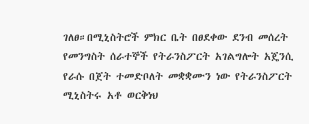ገለፀ።በሚኒስትሮች ምክር ቤት በፀደቀው ደንብ መሰረት የመንግስት ሰራተኞች የትራንስፖርት አገልግሎት አጄንሲ የራሱ በጀት ተመድቦለት መቋቋሙን ነው የትራንስፖርት ሚኒስትሩ አቶ ወርቅነህ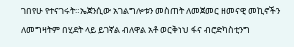ገበየሁ የተናገሩት።ኤጀንሲው አገልግሎቱን መስጠት ለመጀመር ዘመናዊ መኪኖችን ለመግዛትም በሂደት ላይ ይገኛል ብለዋል አቶ ወርቅነህ ፋና ብሮድካስቲንግ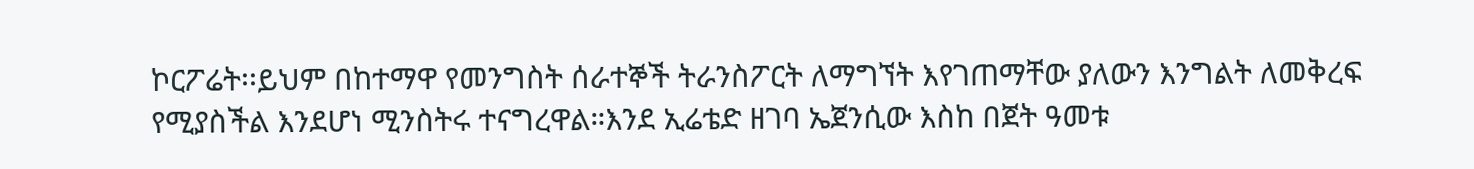ኮርፖሬት፡፡ይህም በከተማዋ የመንግስት ሰራተኞች ትራንስፖርት ለማግኘት እየገጠማቸው ያለውን እንግልት ለመቅረፍ የሚያስችል እንደሆነ ሚንስትሩ ተናግረዋል።እንደ ኢሬቴድ ዘገባ ኤጀንሲው እስከ በጀት ዓመቱ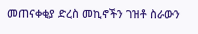መጠናቀቂያ ድረስ መኪኖችን ገዝቶ ስራውን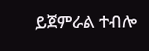ይጀምራል ተብሎ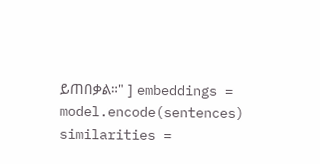ይጠበቃል።" ] embeddings = model.encode(sentences) similarities =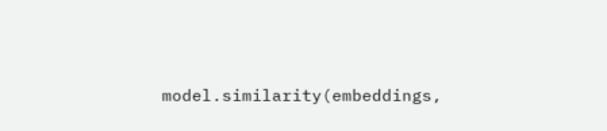model.similarity(embeddings,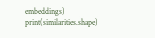embeddings) print(similarities.shape)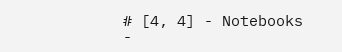# [4, 4] - Notebooks
-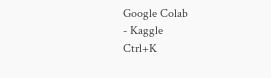Google Colab
- Kaggle
Ctrl+K